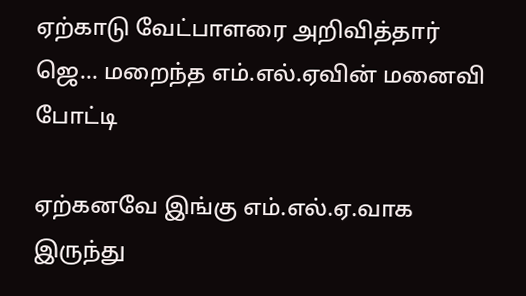ஏற்காடு வேட்பாளரை அறிவித்தார் ஜெ... மறைந்த எம்.எல்.ஏவின் மனைவி போட்டி

ஏற்கனவே இங்கு எம்.எல்.ஏ.வாக இருந்து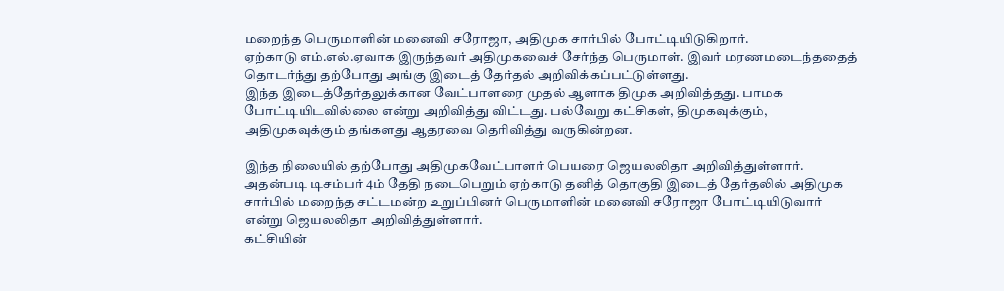மறைந்த பெருமாளின் மனைவி சரோஜா, அதிமுக சார்பில் போட்டியிடுகிறார்.
ஏற்காடு எம்.எல்.ஏவாக இருந்தவர் அதிமுகவைச் சேர்ந்த பெருமாள். இவர் மரணமடைந்ததைத் தொடர்ந்து தற்போது அங்கு இடைத் தேர்தல் அறிவிக்கப்பட்டுள்ளது.
இந்த இடைத்தேர்தலுக்கான வேட்பாளரை முதல் ஆளாக திமுக அறிவித்தது. பாமக போட்டியிடவில்லை என்று அறிவித்து விட்டது. பல்வேறு கட்சிகள், திமுகவுக்கும், அதிமுகவுக்கும் தங்களது ஆதரவை தெரிவித்து வருகின்றன.

இந்த நிலையில் தற்போது அதிமுகவேட்பாளர் பெயரை ஜெயலலிதா அறிவித்துள்ளார். அதன்படி டிசம்பர் 4ம் தேதி நடைபெறும் ஏற்காடு தனித் தொகுதி இடைத் தேர்தலில் அதிமுக சார்பில் மறைந்த சட்டமன்ற உறுப்பினர் பெருமாளின் மனைவி சரோஜா போட்டியிடுவார் என்று ஜெயலலிதா அறிவித்துள்ளார்.
கட்சியின்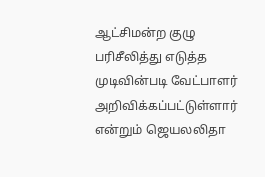ஆட்சிமன்ற குழு பரிசீலித்து எடுத்த முடிவின்படி வேட்பாளர் அறிவிக்கப்பட்டுள்ளார் என்றும் ஜெயலலிதா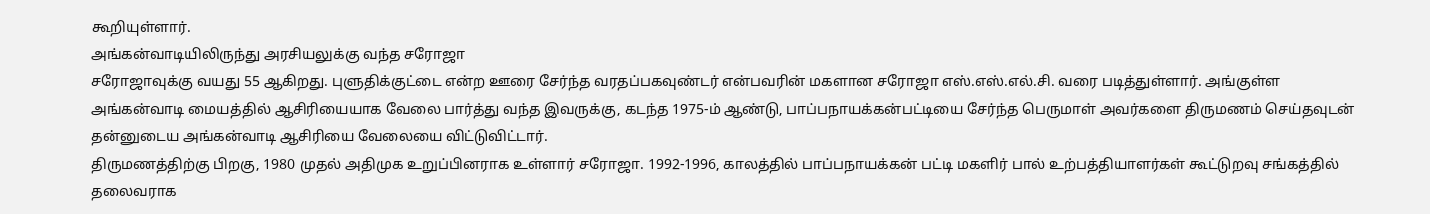கூறியுள்ளார்.
அங்கன்வாடியிலிருந்து அரசியலுக்கு வந்த சரோஜா
சரோஜாவுக்கு வயது 55 ஆகிறது. புளுதிக்குட்டை என்ற ஊரை சேர்ந்த வரதப்பகவுண்டர் என்பவரின் மகளான சரோஜா எஸ்.எஸ்.எல்.சி. வரை படித்துள்ளார். அங்குள்ள அங்கன்வாடி மையத்தில் ஆசிரியையாக வேலை பார்த்து வந்த இவருக்கு, கடந்த 1975-ம் ஆண்டு, பாப்பநாயக்கன்பட்டியை சேர்ந்த பெருமாள் அவர்களை திருமணம் செய்தவுடன் தன்னுடைய அங்கன்வாடி ஆசிரியை வேலையை விட்டுவிட்டார்.
திருமணத்திற்கு பிறகு, 1980 முதல் அதிமுக உறுப்பினராக உள்ளார் சரோஜா. 1992-1996, காலத்தில் பாப்பநாயக்கன் பட்டி மகளிர் பால் உற்பத்தியாளர்கள் கூட்டுறவு சங்கத்தில் தலைவராக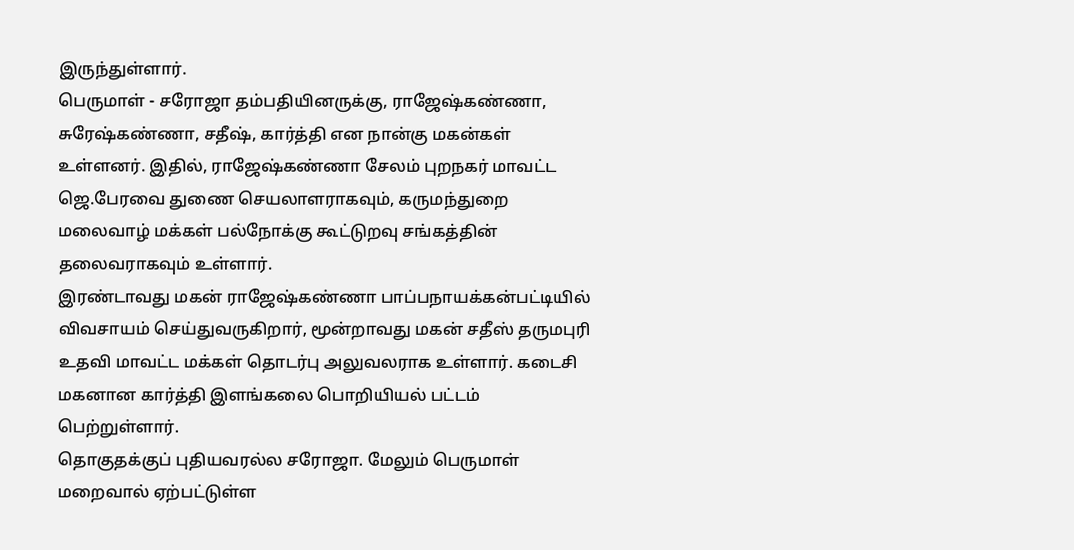இருந்துள்ளார்.
பெருமாள் - சரோஜா தம்பதியினருக்கு, ராஜேஷ்கண்ணா, சுரேஷ்கண்ணா, சதீஷ், கார்த்தி என நான்கு மகன்கள் உள்ளனர். இதில், ராஜேஷ்கண்ணா சேலம் புறநகர் மாவட்ட ஜெ.பேரவை துணை செயலாளராகவும், கருமந்துறை மலைவாழ் மக்கள் பல்நோக்கு கூட்டுறவு சங்கத்தின் தலைவராகவும் உள்ளார்.
இரண்டாவது மகன் ராஜேஷ்கண்ணா பாப்பநாயக்கன்பட்டியில் விவசாயம் செய்துவருகிறார், மூன்றாவது மகன் சதீஸ் தருமபுரி உதவி மாவட்ட மக்கள் தொடர்பு அலுவலராக உள்ளார். கடைசி மகனான கார்த்தி இளங்கலை பொறியியல் பட்டம் பெற்றுள்ளார்.
தொகுதக்குப் புதியவரல்ல சரோஜா. மேலும் பெருமாள் மறைவால் ஏற்பட்டுள்ள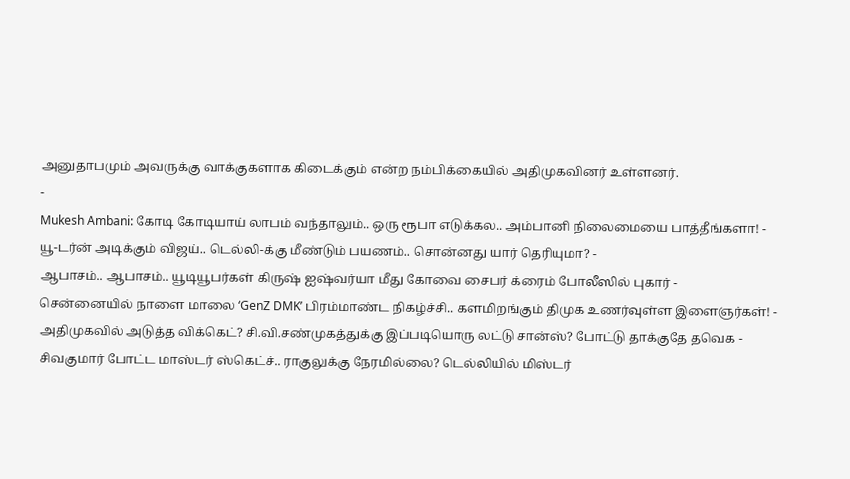அனுதாபமும் அவருக்கு வாக்குகளாக கிடைக்கும் என்ற நம்பிக்கையில் அதிமுகவினர் உள்ளனர்.
-
Mukesh Ambani: கோடி கோடியாய் லாபம் வந்தாலும்.. ஒரு ரூபா எடுக்கல.. அம்பானி நிலைமையை பாத்தீங்களா! -
யூ-டர்ன் அடிக்கும் விஜய்.. டெல்லி-க்கு மீண்டும் பயணம்.. சொன்னது யார் தெரியுமா? -
ஆபாசம்.. ஆபாசம்.. யூடியூபர்கள் கிருஷ் ஐஷ்வர்யா மீது கோவை சைபர் க்ரைம் போலீஸில் புகார் -
சென்னையில் நாளை மாலை ‘GenZ DMK’ பிரம்மாண்ட நிகழ்ச்சி.. களமிறங்கும் திமுக உணர்வுள்ள இளைஞர்கள்! -
அதிமுகவில் அடுத்த விக்கெட்? சி.வி.சண்முகத்துக்கு இப்படியொரு லட்டு சான்ஸ்? போட்டு தாக்குதே தவெக -
சிவகுமார் போட்ட மாஸ்டர் ஸ்கெட்ச்.. ராகுலுக்கு நேரமில்லை? டெல்லியில் மிஸ்டர்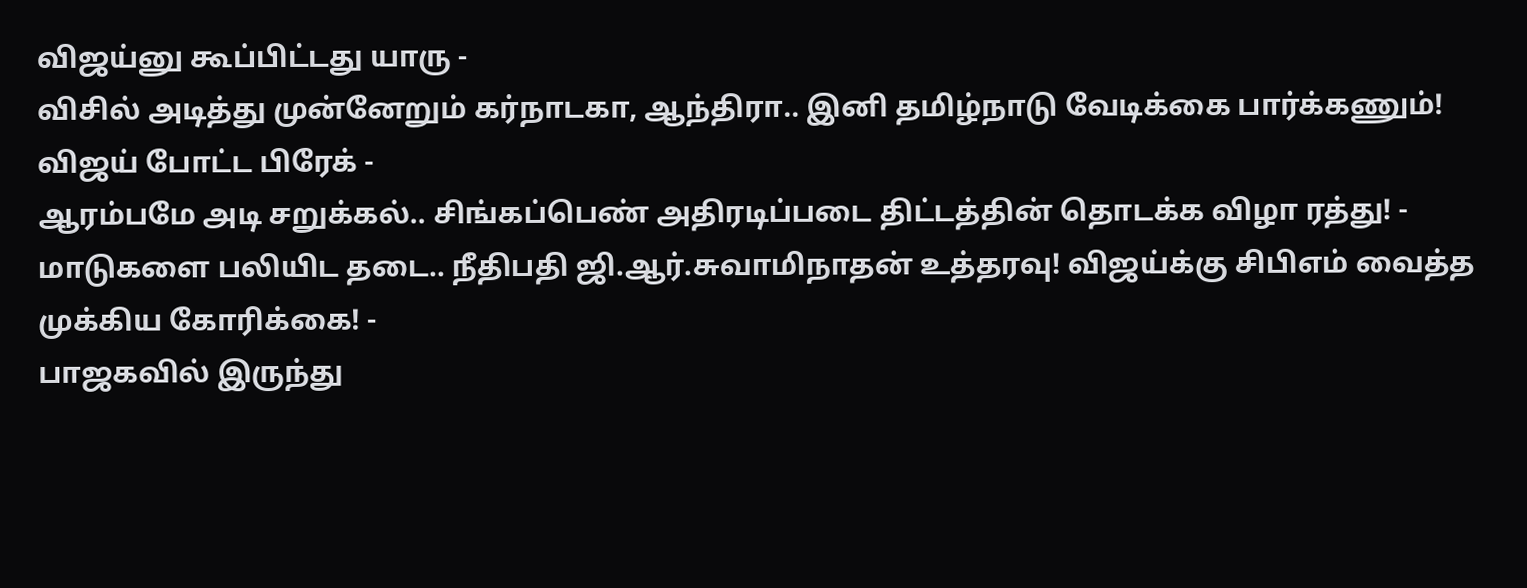விஜய்னு கூப்பிட்டது யாரு -
விசில் அடித்து முன்னேறும் கர்நாடகா, ஆந்திரா.. இனி தமிழ்நாடு வேடிக்கை பார்க்கணும்! விஜய் போட்ட பிரேக் -
ஆரம்பமே அடி சறுக்கல்.. சிங்கப்பெண் அதிரடிப்படை திட்டத்தின் தொடக்க விழா ரத்து! -
மாடுகளை பலியிட தடை.. நீதிபதி ஜி.ஆர்.சுவாமிநாதன் உத்தரவு! விஜய்க்கு சிபிஎம் வைத்த முக்கிய கோரிக்கை! -
பாஜகவில் இருந்து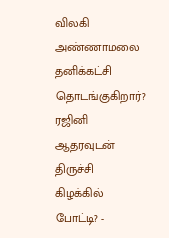விலகி அண்ணாமலை தனிக்கட்சி தொடங்குகிறார்? ரஜினி ஆதரவுடன் திருச்சி கிழக்கில் போட்டி? -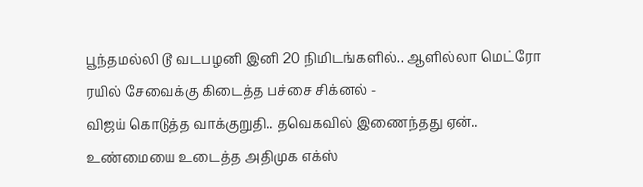பூந்தமல்லி டூ வடபழனி இனி 20 நிமிடங்களில்.. ஆளில்லா மெட்ரோ ரயில் சேவைக்கு கிடைத்த பச்சை சிக்னல் -
விஜய் கொடுத்த வாக்குறுதி.. தவெகவில் இணைந்தது ஏன்.. உண்மையை உடைத்த அதிமுக எக்ஸ்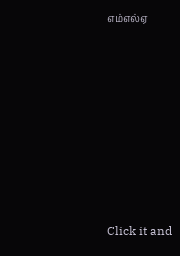எம்எல்ஏ












Click it and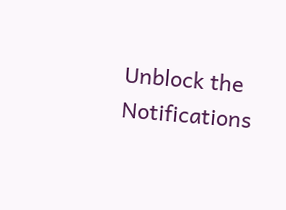Unblock the Notifications